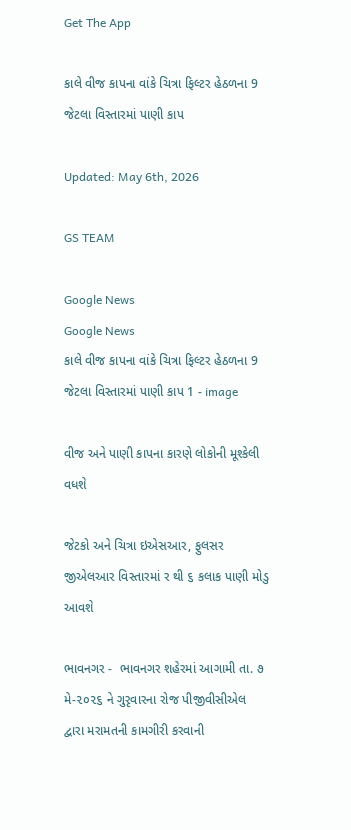Get The App

કાલે વીજ કાપના વાંકે ચિત્રા ફિલ્ટર હેઠળના 9 જેટલા વિસ્તારમાં પાણી કાપ

Updated: May 6th, 2026

GS TEAM

Google News
Google News
કાલે વીજ કાપના વાંકે ચિત્રા ફિલ્ટર હેઠળના 9 જેટલા વિસ્તારમાં પાણી કાપ 1 - image

વીજ અને પાણી કાપના કારણે લોકોની મૂશ્કેલી વધશે

જેટકો અને ચિત્રા ઇએસઆર, ફુલસર જીએલઆર વિસ્તારમાં ર થી ૬ કલાક પાણી મોડુ આવશે

ભાવનગર -  ભાવનગર શહેરમાં આગામી તા. ૭ મે-૨૦૨૬ ને ગુરૃવારના રોજ પીજીવીસીએલ દ્વારા મરામતની કામગીરી કરવાની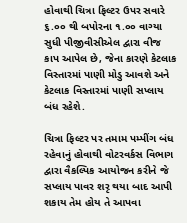હોવાથી ચિત્રા ફિલ્ટર ઉપર સવારે ૬.૦૦ થી બપોરના ૧.૦૦ વાગ્યા સુધી પીજીવીસીએલ દ્વારા વીજ કાપ આપેલ છે, જેના કારણે કેટલાક વિસ્તારમાં પાણી મોડુ આવશે અને કેટલાક વિસ્તારમાં પાણી સપ્લાય બંધ રહેશે.

ચિત્રા ફિલ્ટર પર તમામ પમ્પીંગ બંધ રહેવાનું હોવાથી વોટરવર્કસ વિભાગ દ્વારા વૈકલ્પિક આયોજન કરીને જે સપ્લાય પાવર શરૃ થયા બાદ આપી શકાય તેમ હોય તે આપવા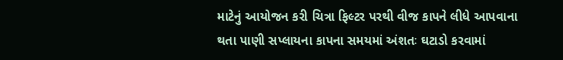માટેનું આયોજન કરી ચિત્રા ફિલ્ટર પરથી વીજ કાપને લીધે આપવાના થતા પાણી સપ્લાયના કાપના સમયમાં અંશતઃ ઘટાડો કરવામાં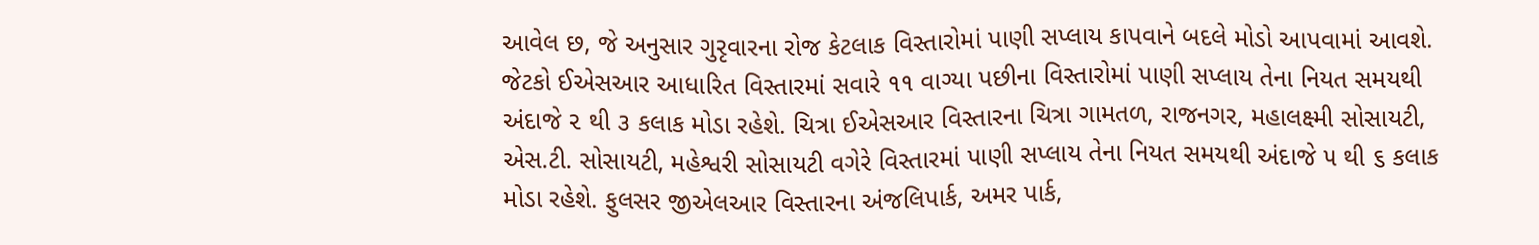આવેલ છ, જે અનુસાર ગુરૃવારના રોજ કેટલાક વિસ્તારોમાં પાણી સપ્લાય કાપવાને બદલે મોડો આપવામાં આવશે. જેટકો ઈએસઆર આધારિત વિસ્તારમાં સવારે ૧૧ વાગ્યા પછીના વિસ્તારોમાં પાણી સપ્લાય તેના નિયત સમયથી અંદાજે ૨ થી ૩ કલાક મોડા રહેશે. ચિત્રા ઈએસઆર વિસ્તારના ચિત્રા ગામતળ, રાજનગર, મહાલક્ષ્મી સોસાયટી, એસ.ટી. સોસાયટી, મહેશ્વરી સોસાયટી વગેરે વિસ્તારમાં પાણી સપ્લાય તેના નિયત સમયથી અંદાજે ૫ થી ૬ કલાક મોડા રહેશે. ફુલસર જીએલઆર વિસ્તારના અંજલિપાર્ક, અમર પાર્ક,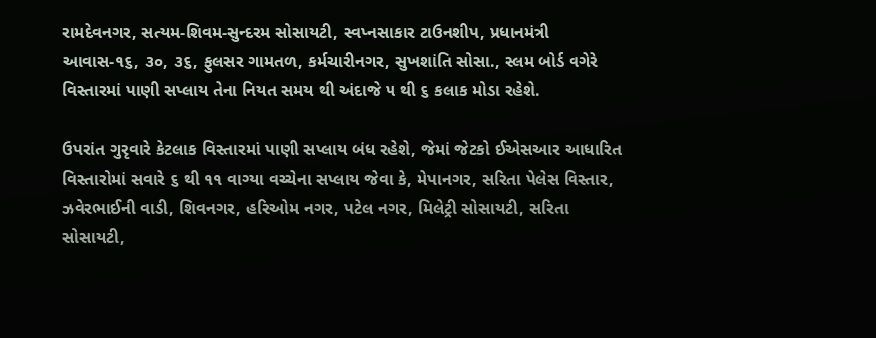રામદેવનગર, સત્યમ-શિવમ-સુન્દરમ સોસાયટી, સ્વપ્નસાકાર ટાઉનશીપ, પ્રધાનમંત્રી આવાસ-૧૬, ૩૦, ૩૬, ફુલસર ગામતળ, કર્મચારીનગર, સુખશાંતિ સોસા., સ્લમ બોર્ડ વગેરે વિસ્તારમાં પાણી સપ્લાય તેના નિયત સમય થી અંદાજે ૫ થી ૬ કલાક મોડા રહેશે.

ઉપરાંત ગુરૃવારે કેટલાક વિસ્તારમાં પાણી સપ્લાય બંધ રહેશે, જેમાં જેટકો ઈએસઆર આધારિત વિસ્તારોમાં સવારે ૬ થી ૧૧ વાગ્યા વચ્ચેના સપ્લાય જેવા કે, મેપાનગર, સરિતા પેલેસ વિસ્તાર, ઝવેરભાઈની વાડી, શિવનગર, હરિઓમ નગર, પટેલ નગર, મિલેટ્રી સોસાયટી, સરિતા સોસાયટી,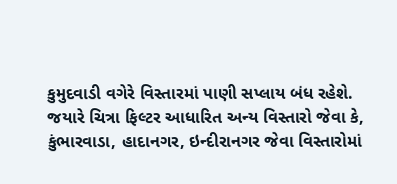કુમુદવાડી વગેરે વિસ્તારમાં પાણી સપ્લાય બંધ રહેશે. જયારે ચિત્રા ફિલ્ટર આધારિત અન્ય વિસ્તારો જેવા કે, કુંભારવાડા, હાદાનગર, ઇન્દીરાનગર જેવા વિસ્તારોમાં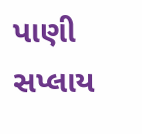પાણી સપ્લાય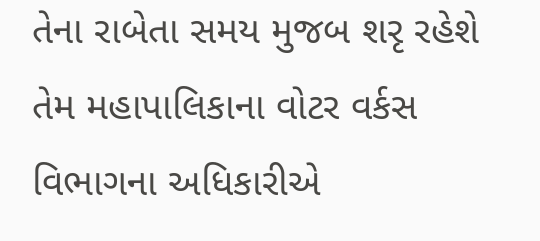તેના રાબેતા સમય મુજબ શરૃ રહેશે તેમ મહાપાલિકાના વોટર વર્કસ વિભાગના અધિકારીએ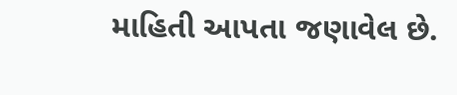માહિતી આપતા જણાવેલ છે.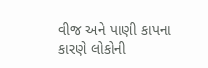વીજ અને પાણી કાપના કારણે લોકોની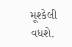મૂશ્કેલી વધશે.